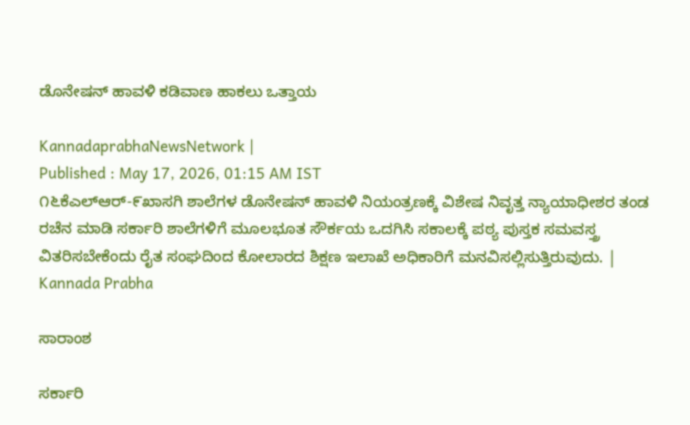ಡೊನೇಷನ್ ಹಾವಳಿ ಕಡಿವಾಣ ಹಾಕಲು ಒತ್ತಾಯ

KannadaprabhaNewsNetwork |
Published : May 17, 2026, 01:15 AM IST
೧೬ಕೆಎಲ್‌ಆರ್-೯ಖಾಸಗಿ ಶಾಲೆಗಳ ಡೊನೇಷನ್ ಹಾವಳಿ ನಿಯಂತ್ರಣಕ್ಕೆ ವಿಶೇಷ ನಿವೃತ್ತ ನ್ಯಾಯಾಧೀಶರ ತಂಡ ರಚೆನ ಮಾಡಿ ಸರ್ಕಾರಿ ಶಾಲೆಗಳಿಗೆ ಮೂಲಭೂತ ಸೌರ್ಕಯ ಒದಗಿಸಿ ಸಕಾಲಕ್ಕೆ ಪಠ್ಯ ಪುಸ್ತಕ ಸಮವಸ್ತ್ರ ವಿತರಿಸಬೇಕೆಂದು ರೈತ ಸಂಘದಿಂದ ಕೋಲಾರದ ಶಿಕ್ಷಣ ಇಲಾಖೆ ಅಧಿಕಾರಿಗೆ ಮನವಿಸಲ್ಲಿಸುತ್ತಿರುವುದು. | Kannada Prabha

ಸಾರಾಂಶ

ಸರ್ಕಾರಿ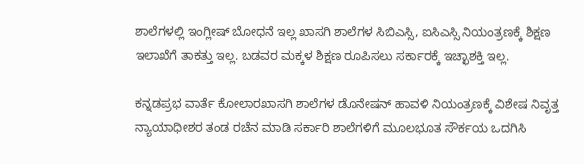ಶಾಲೆಗಳಲ್ಲಿ ಇಂಗ್ಲೀಷ್ ಬೋಧನೆ ಇಲ್ಲ ಖಾಸಗಿ ಶಾಲೆಗಳ ಸಿಬಿಎಸ್ಸಿ, ಐಸಿಎಸ್ಸಿ ನಿಯಂತ್ರಣಕ್ಕೆ ಶಿಕ್ಷಣ ಇಲಾಖೆಗೆ ತಾಕತ್ತು ಇಲ್ಲ. ಬಡವರ ಮಕ್ಕಳ ಶಿಕ್ಷಣ ರೂಪಿಸಲು ಸರ್ಕಾರಕ್ಕೆ ಇಚ್ಛಾಶಕ್ತಿ ಇಲ್ಲ.

ಕನ್ನಡಪ್ರಭ ವಾರ್ತೆ ಕೋಲಾರಖಾಸಗಿ ಶಾಲೆಗಳ ಡೊನೇಷನ್ ಹಾವಳಿ ನಿಯಂತ್ರಣಕ್ಕೆ ವಿಶೇಷ ನಿವೃತ್ತ ನ್ಯಾಯಾಧೀಶರ ತಂಡ ರಚೆನ ಮಾಡಿ ಸರ್ಕಾರಿ ಶಾಲೆಗಳಿಗೆ ಮೂಲಭೂತ ಸೌರ್ಕಯ ಒದಗಿಸಿ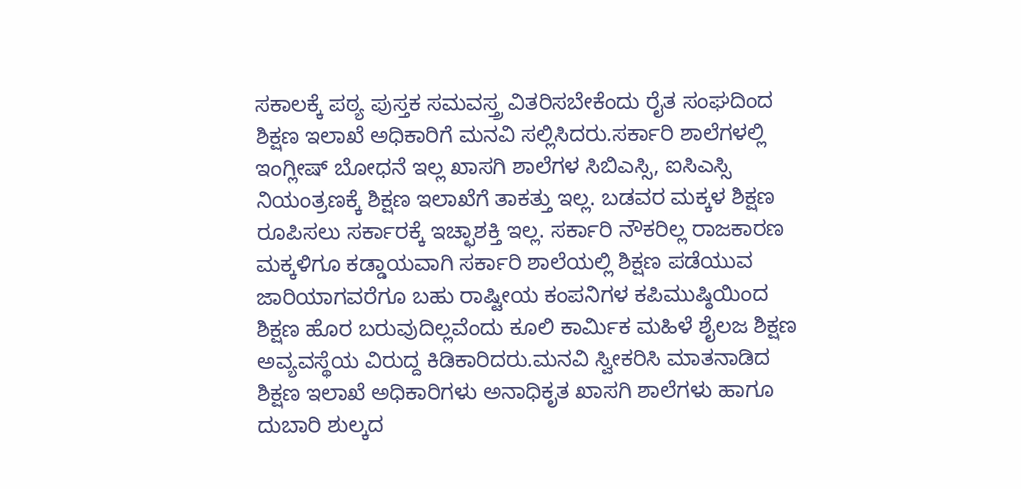ಸಕಾಲಕ್ಕೆ ಪಠ್ಯ ಪುಸ್ತಕ ಸಮವಸ್ತ್ರ ವಿತರಿಸಬೇಕೆಂದು ರೈತ ಸಂಘದಿಂದ ಶಿಕ್ಷಣ ಇಲಾಖೆ ಅಧಿಕಾರಿಗೆ ಮನವಿ ಸಲ್ಲಿಸಿದರು.ಸರ್ಕಾರಿ ಶಾಲೆಗಳಲ್ಲಿ ಇಂಗ್ಲೀಷ್ ಬೋಧನೆ ಇಲ್ಲ ಖಾಸಗಿ ಶಾಲೆಗಳ ಸಿಬಿಎಸ್ಸಿ, ಐಸಿಎಸ್ಸಿ ನಿಯಂತ್ರಣಕ್ಕೆ ಶಿಕ್ಷಣ ಇಲಾಖೆಗೆ ತಾಕತ್ತು ಇಲ್ಲ. ಬಡವರ ಮಕ್ಕಳ ಶಿಕ್ಷಣ ರೂಪಿಸಲು ಸರ್ಕಾರಕ್ಕೆ ಇಚ್ಛಾಶಕ್ತಿ ಇಲ್ಲ. ಸರ್ಕಾರಿ ನೌಕರಿಲ್ಲ ರಾಜಕಾರಣ ಮಕ್ಕಳಿಗೂ ಕಡ್ಡಾಯವಾಗಿ ಸರ್ಕಾರಿ ಶಾಲೆಯಲ್ಲಿ ಶಿಕ್ಷಣ ಪಡೆಯುವ ಜಾರಿಯಾಗವರೆಗೂ ಬಹು ರಾಷ್ಟೀಯ ಕಂಪನಿಗಳ ಕಪಿಮುಷ್ಠಿಯಿಂದ ಶಿಕ್ಷಣ ಹೊರ ಬರುವುದಿಲ್ಲವೆಂದು ಕೂಲಿ ಕಾರ್ಮಿಕ ಮಹಿಳೆ ಶೈಲಜ ಶಿಕ್ಷಣ ಅವ್ಯವಸ್ಥೆಯ ವಿರುದ್ದ ಕಿಡಿಕಾರಿದರು.ಮನವಿ ಸ್ವೀಕರಿಸಿ ಮಾತನಾಡಿದ ಶಿಕ್ಷಣ ಇಲಾಖೆ ಅಧಿಕಾರಿಗಳು ಅನಾಧಿಕೃತ ಖಾಸಗಿ ಶಾಲೆಗಳು ಹಾಗೂ ದುಬಾರಿ ಶುಲ್ಕದ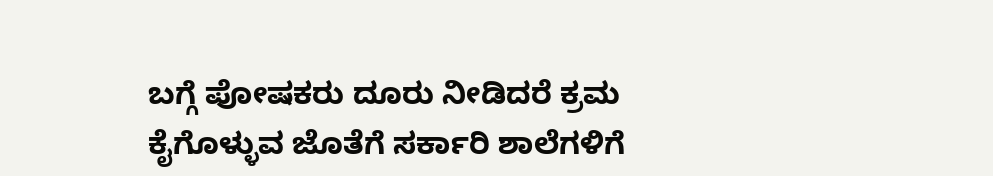ಬಗ್ಗೆ ಪೋಷಕರು ದೂರು ನೀಡಿದರೆ ಕ್ರಮ ಕೈಗೊಳ್ಳುವ ಜೊತೆಗೆ ಸರ್ಕಾರಿ ಶಾಲೆಗಳಿಗೆ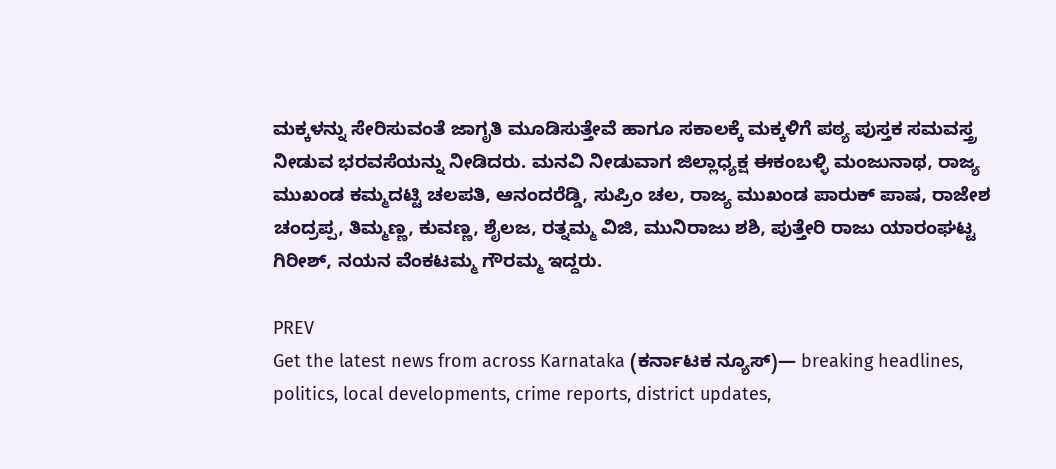ಮಕ್ಕಳನ್ನು ಸೇರಿಸುವಂತೆ ಜಾಗೃತಿ ಮೂಡಿಸುತ್ತೇವೆ ಹಾಗೂ ಸಕಾಲಕ್ಕೆ ಮಕ್ಕಳಿಗೆ ಪಠ್ಯ ಪುಸ್ತಕ ಸಮವಸ್ತ್ರ ನೀಡುವ ಭರವಸೆಯನ್ನು ನೀಡಿದರು. ಮನವಿ ನೀಡುವಾಗ ಜಿಲ್ಲಾಧ್ಯಕ್ಷ ಈಕಂಬಳ್ಳಿ ಮಂಜುನಾಥ, ರಾಜ್ಯ ಮುಖಂಡ ಕಮ್ಮದಟ್ಟಿ ಚಲಪತಿ, ಆನಂದರೆಡ್ಡಿ, ಸುಪ್ರಿಂ ಚಲ, ರಾಜ್ಯ ಮುಖಂಡ ಪಾರುಕ್ ಪಾಷ, ರಾಜೇಶ ಚಂದ್ರಪ್ಪ, ತಿಮ್ಮಣ್ಣ, ಕುವಣ್ಣ, ಶೈಲಜ, ರತ್ನಮ್ಮ ವಿಜಿ, ಮುನಿರಾಜು ಶಶಿ, ಪುತ್ತೇರಿ ರಾಜು ಯಾರಂಘಟ್ಟ ಗಿರೀಶ್, ನಯನ ವೆಂಕಟಮ್ಮ ಗೌರಮ್ಮ ಇದ್ದರು.

PREV
Get the latest news from across Karnataka (ಕರ್ನಾಟಕ ನ್ಯೂಸ್)— breaking headlines, politics, local developments, crime reports, district updates,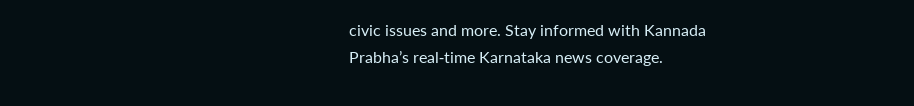civic issues and more. Stay informed with Kannada Prabha’s real‑time Karnataka news coverage.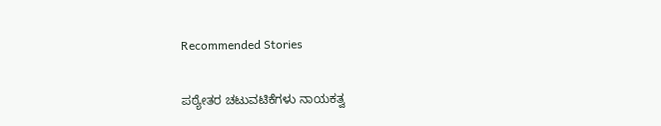Recommended Stories

ಪಠ್ಯೇತರ ಚಟುವಟಿಕೆಗಳು ನಾಯಕತ್ವ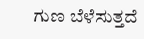ಗುಣ ಬೆಳೆಸುತ್ತದೆ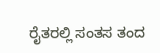ರೈತರಲ್ಲಿ ಸಂತಸ ತಂದ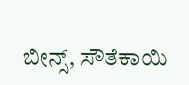ಬೀನ್ಸ್, ಸೌತೆಕಾಯಿ